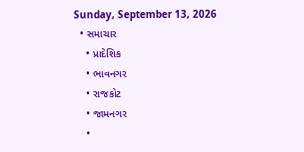Sunday, September 13, 2026
  • સમાચાર
    • પ્રાદેશિક
    • ભાવનગર
    • રાજકોટ
    • જામનગર
    •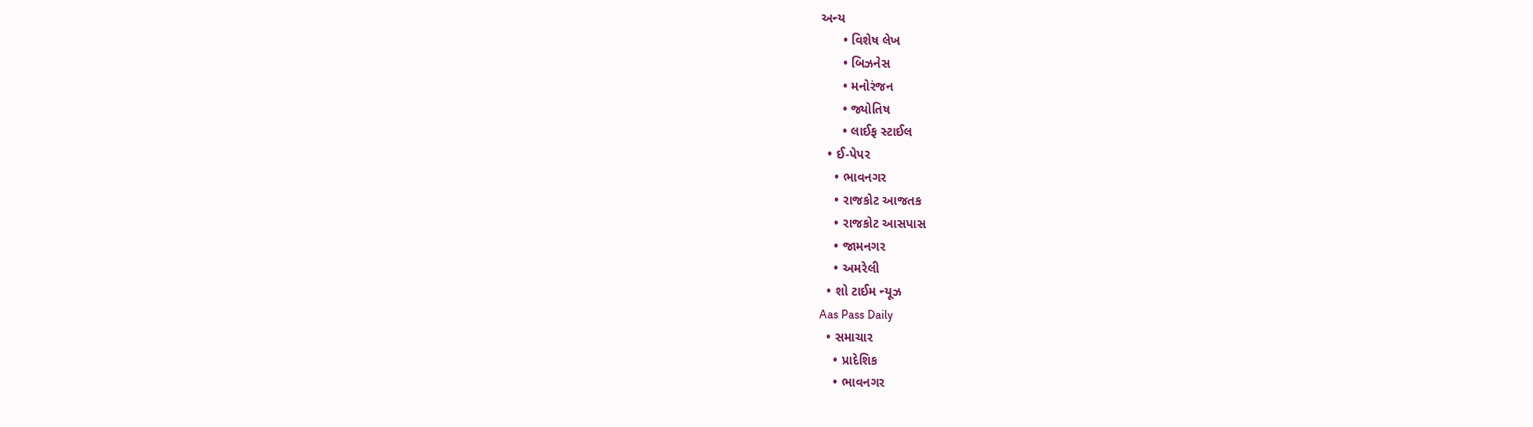અન્ય
      • વિશેષ લેખ
      • બિઝનેસ
      • મનોરંજન
      • જ્યોતિષ
      • લાઈફ સ્ટાઈલ
  • ઈ-પેપર
    • ભાવનગર
    • રાજકોટ આજતક
    • રાજકોટ આસપાસ
    • જામનગર
    • અમરેલી
  • શો ટાઈમ ન્યૂઝ
Aas Pass Daily
  • સમાચાર
    • પ્રાદેશિક
    • ભાવનગર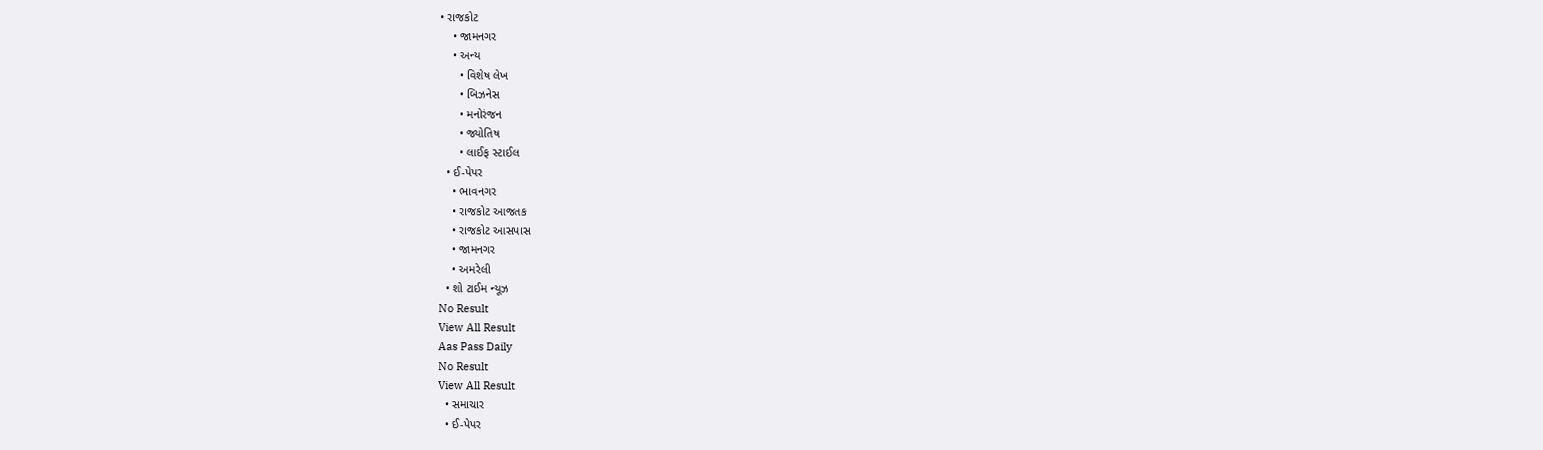• રાજકોટ
    • જામનગર
    • અન્ય
      • વિશેષ લેખ
      • બિઝનેસ
      • મનોરંજન
      • જ્યોતિષ
      • લાઈફ સ્ટાઈલ
  • ઈ-પેપર
    • ભાવનગર
    • રાજકોટ આજતક
    • રાજકોટ આસપાસ
    • જામનગર
    • અમરેલી
  • શો ટાઈમ ન્યૂઝ
No Result
View All Result
Aas Pass Daily
No Result
View All Result
  • સમાચાર
  • ઈ-પેપર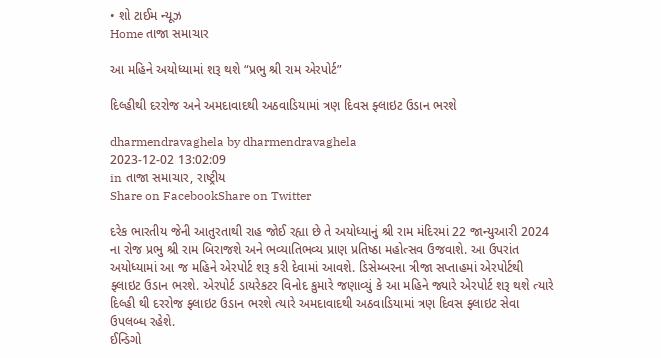• શો ટાઈમ ન્યૂઝ
Home તાજા સમાચાર

આ મહિને અયોધ્યામાં શરૂ થશે “પ્રભુ શ્રી રામ એરપોર્ટ”

દિલ્હીથી દરરોજ અને અમદાવાદથી અઠવાડિયામાં ત્રણ દિવસ ફ્લાઇટ ઉડાન ભરશે

dharmendravaghela by dharmendravaghela
2023-12-02 13:02:09
in તાજા સમાચાર, રાષ્ટ્રીય
Share on FacebookShare on Twitter

દરેક ભારતીય જેની આતુરતાથી રાહ જોઈ રહ્યા છે તે અયોધ્યાનું શ્રી રામ મંદિરમાં 22 જાન્યુઆરી 2024 ના રોજ પ્રભુ શ્રી રામ બિરાજશે અને ભવ્યાતિભવ્ય પ્રાણ પ્રતિષ્ઠા મહોત્સવ ઉજવાશે. આ ઉપરાંત અયોધ્યામાં આ જ મહિને એરપોર્ટ શરૂ કરી દેવામાં આવશે. ડિસેમ્બરના ત્રીજા સપ્તાહમાં એરપોર્ટથી ફ્લાઇટ ઉડાન ભરશે. એરપોર્ટ ડાયરેકટર વિનોદ કુમારે જણાવ્યું કે આ મહિને જ્યારે એરપોર્ટ શરૂ થશે ત્યારે દિલ્હી થી દરરોજ ફ્લાઇટ ઉડાન ભરશે ત્યારે અમદાવાદથી અઠવાડિયામાં ત્રણ દિવસ ફ્લાઇટ સેવા ઉપલબ્ધ રહેશે.
ઈન્ડિગો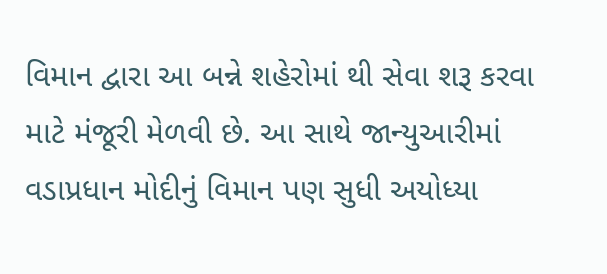વિમાન દ્વારા આ બન્ને શહેરોમાં થી સેવા શરૂ કરવા માટે મંજૂરી મેળવી છે. આ સાથે જાન્યુઆરીમાં વડાપ્રધાન મોદીનું વિમાન પણ સુધી અયોધ્યા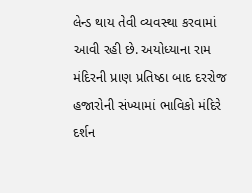લેન્ડ થાય તેવી વ્યવસ્થા કરવામાં આવી રહી છે. અયોધ્યાના રામ મંદિરની પ્રાણ પ્રતિષ્ઠા બાદ દરરોજ હજારોની સંખ્યામાં ભાવિકો મંદિરે દર્શન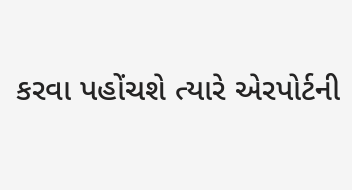કરવા પહોંચશે ત્યારે એરપોર્ટની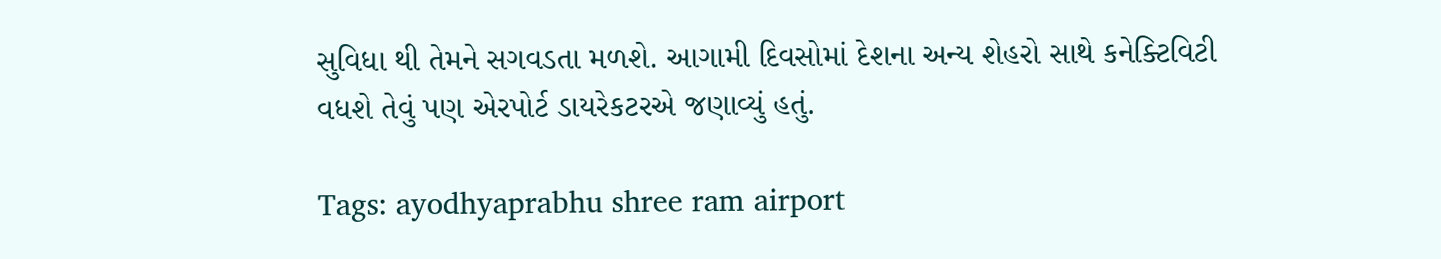સુવિધા થી તેમને સગવડતા મળશે. આગામી દિવસોમાં દેશના અન્ય શેહરો સાથે કનેક્ટિવિટી વધશે તેવું પણ એરપોર્ટ ડાયરેકટરએ જણાવ્યું હતું.

Tags: ayodhyaprabhu shree ram airport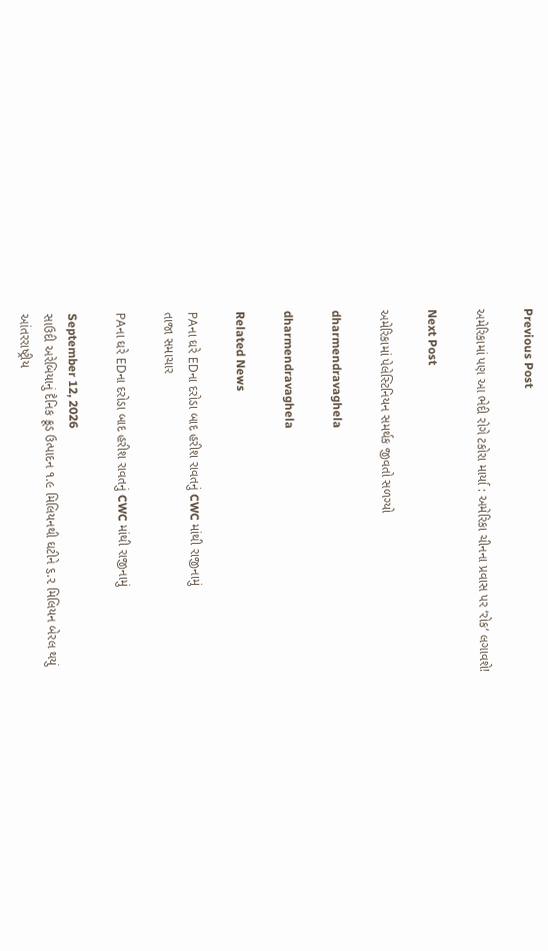Previous Post

અમેરિકામાં પણ આ ભેદી રોગે ટકોરા માર્યા : અમેરિકા ચીનના પ્રવાસ પર ‘રોક’ લગાવશે!

Next Post

અમેરિકામાં પેલેસ્ટિનિયન સમર્થક જીવતો સળગ્યો

dharmendravaghela

dharmendravaghela

Related News

PAના ઘરે EDના દરોડા બાદ હરીશ રાવતનું CWC માંથી રાજીનામું
તાજા સમાચાર

PAના ઘરે EDના દરોડા બાદ હરીશ રાવતનું CWC માંથી રાજીનામું

September 12, 2026
સાઉદી અરેબિયાનું દૈનિક ક્રૂડ ઉત્પાદન ૧.૯ મિલિયનથી ઘટીને ૬.૨ મિલિયન બેરલ થયું
આંતરરાષ્ટ્રીય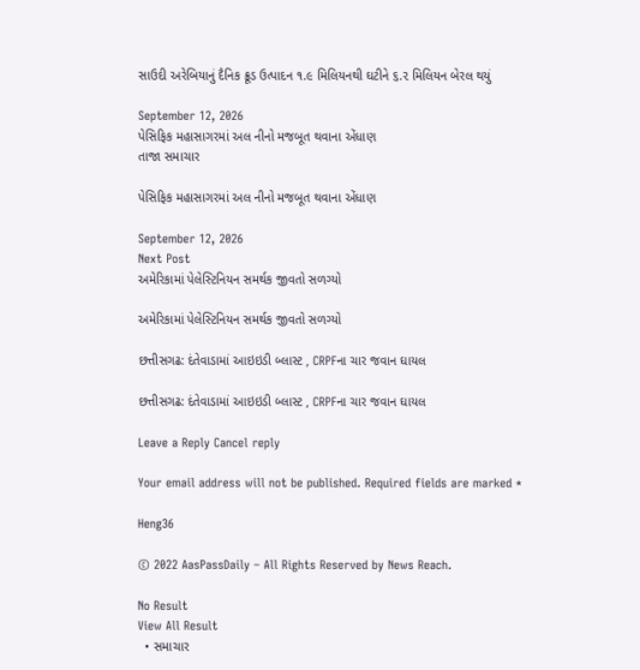સાઉદી અરેબિયાનું દૈનિક ક્રૂડ ઉત્પાદન ૧.૯ મિલિયનથી ઘટીને ૬.૨ મિલિયન બેરલ થયું

September 12, 2026
પેસિફિક મહાસાગરમાં અલ નીનો મજબૂત થવાના એંધાણ
તાજા સમાચાર

પેસિફિક મહાસાગરમાં અલ નીનો મજબૂત થવાના એંધાણ

September 12, 2026
Next Post
અમેરિકામાં પેલેસ્ટિનિયન સમર્થક જીવતો સળગ્યો

અમેરિકામાં પેલેસ્ટિનિયન સમર્થક જીવતો સળગ્યો

છત્તીસગઢ: દંતેવાડામાં આઇઇડી બ્લાસ્ટ , CRPFના ચાર જવાન ઘાયલ

છત્તીસગઢ: દંતેવાડામાં આઇઇડી બ્લાસ્ટ , CRPFના ચાર જવાન ઘાયલ

Leave a Reply Cancel reply

Your email address will not be published. Required fields are marked *

Heng36

© 2022 AasPassDaily – All Rights Reserved by News Reach.

No Result
View All Result
  • સમાચાર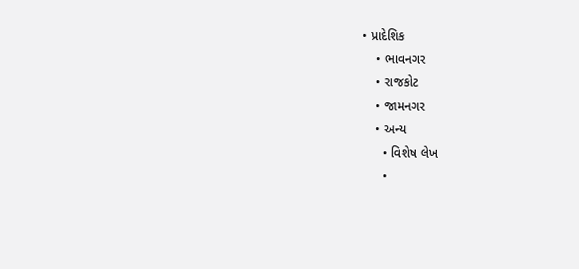• પ્રાદેશિક
    • ભાવનગર
    • રાજકોટ
    • જામનગર
    • અન્ય
      • વિશેષ લેખ
      •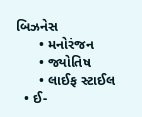બિઝનેસ
      • મનોરંજન
      • જ્યોતિષ
      • લાઈફ સ્ટાઈલ
  • ઈ-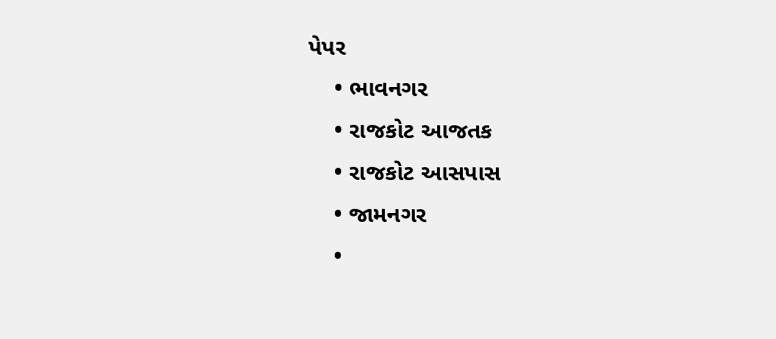પેપર
    • ભાવનગર
    • રાજકોટ આજતક
    • રાજકોટ આસપાસ
    • જામનગર
    •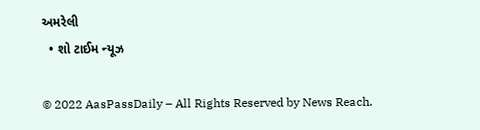અમરેલી
  • શો ટાઈમ ન્યૂઝ

© 2022 AasPassDaily – All Rights Reserved by News Reach.